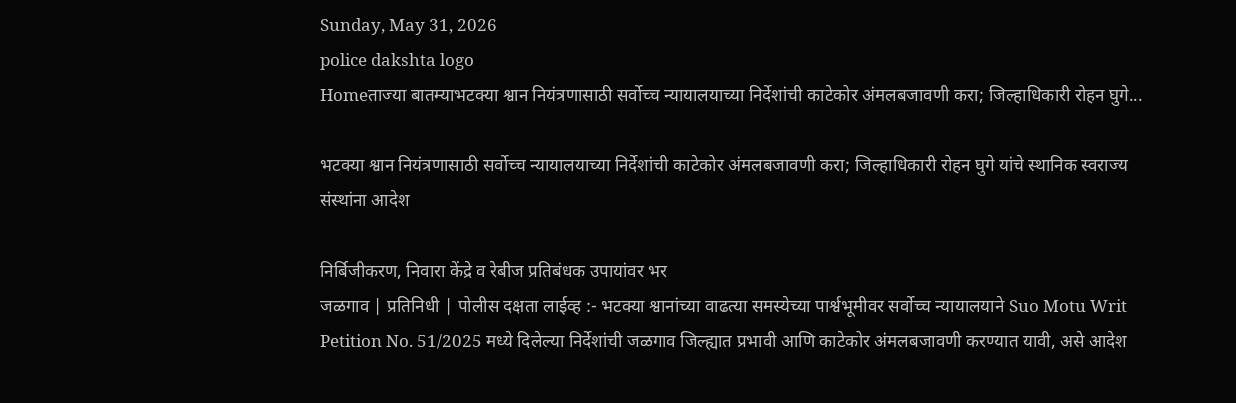Sunday, May 31, 2026
police dakshta logo
Homeताज्या बातम्याभटक्या श्वान नियंत्रणासाठी सर्वोच्च न्यायालयाच्या निर्देशांची काटेकोर अंमलबजावणी करा; जिल्हाधिकारी रोहन घुगे...

भटक्या श्वान नियंत्रणासाठी सर्वोच्च न्यायालयाच्या निर्देशांची काटेकोर अंमलबजावणी करा; जिल्हाधिकारी रोहन घुगे यांचे स्थानिक स्वराज्य संस्थांना आदेश

निर्बिजीकरण, निवारा केंद्रे व रेबीज प्रतिबंधक उपायांवर भर
जळगाव | प्रतिनिधी | पोलीस दक्षता लाईव्ह :- भटक्या श्वानांच्या वाढत्या समस्येच्या पार्श्वभूमीवर सर्वोच्च न्यायालयाने Suo Motu Writ Petition No. 51/2025 मध्ये दिलेल्या निर्देशांची जळगाव जिल्ह्यात प्रभावी आणि काटेकोर अंमलबजावणी करण्यात यावी, असे आदेश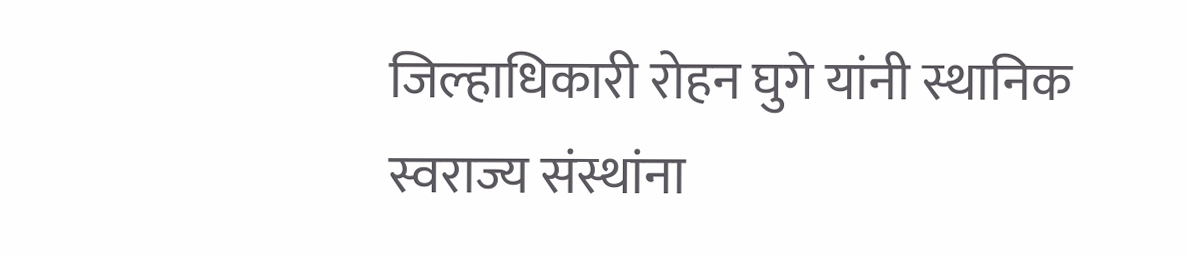जिल्हाधिकारी रोहन घुगे यांनी स्थानिक स्वराज्य संस्थांना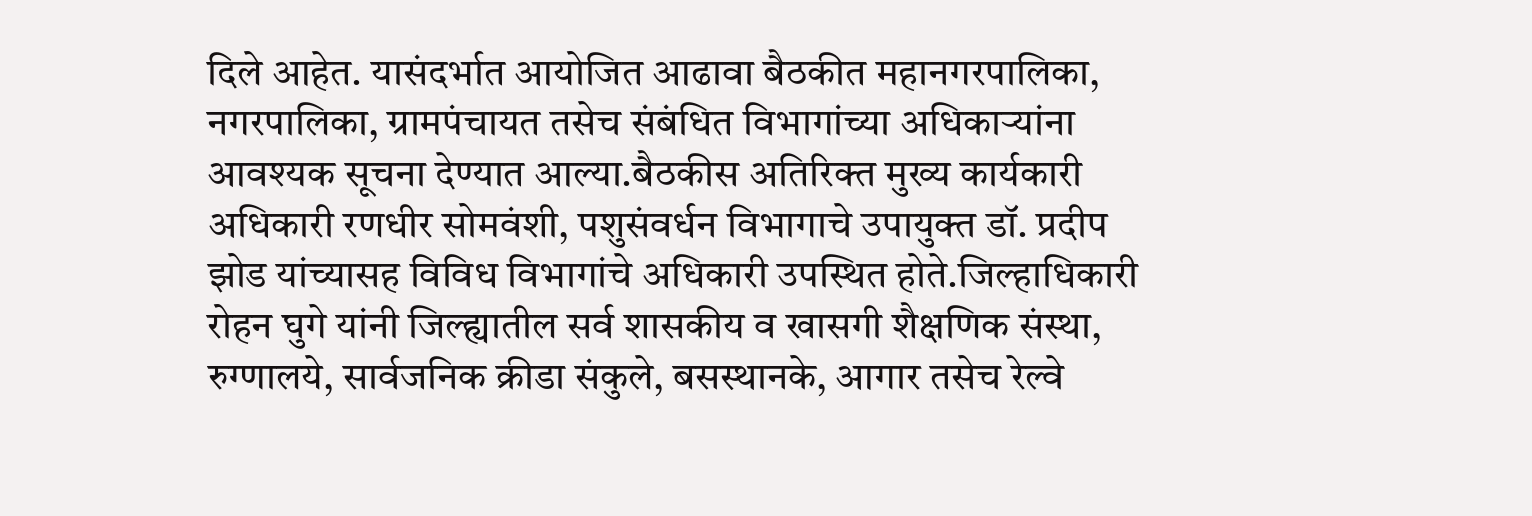दिले आहेत. यासंदर्भात आयोजित आढावा बैठकीत महानगरपालिका, नगरपालिका, ग्रामपंचायत तसेच संबंधित विभागांच्या अधिकाऱ्यांना आवश्यक सूचना देण्यात आल्या.बैठकीस अतिरिक्त मुख्य कार्यकारी अधिकारी रणधीर सोमवंशी, पशुसंवर्धन विभागाचे उपायुक्त डॉ. प्रदीप झोड यांच्यासह विविध विभागांचे अधिकारी उपस्थित होते.जिल्हाधिकारी रोहन घुगे यांनी जिल्ह्यातील सर्व शासकीय व खासगी शैक्षणिक संस्था, रुग्णालये, सार्वजनिक क्रीडा संकुले, बसस्थानके, आगार तसेच रेल्वे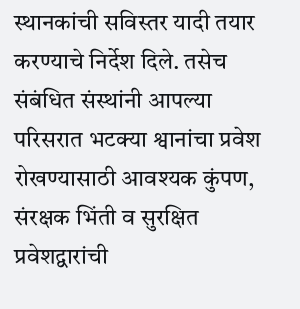स्थानकांची सविस्तर यादी तयार करण्याचे निर्देश दिले. तसेच संबंधित संस्थांनी आपल्या परिसरात भटक्या श्वानांचा प्रवेश रोखण्यासाठी आवश्यक कुंपण, संरक्षक भिंती व सुरक्षित प्रवेशद्वारांची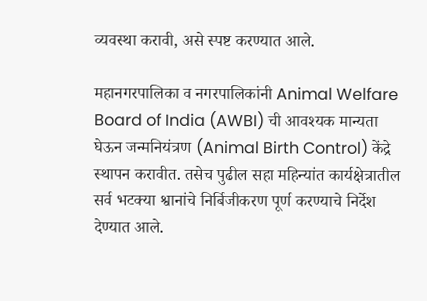व्यवस्था करावी, असे स्पष्ट करण्यात आले.

महानगरपालिका व नगरपालिकांनी Animal Welfare Board of India (AWBI) ची आवश्यक मान्यता घेऊन जन्मनियंत्रण (Animal Birth Control) केंद्रे स्थापन करावीत. तसेच पुढील सहा महिन्यांत कार्यक्षेत्रातील सर्व भटक्या श्वानांचे निर्बिजीकरण पूर्ण करण्याचे निर्देश देण्यात आले.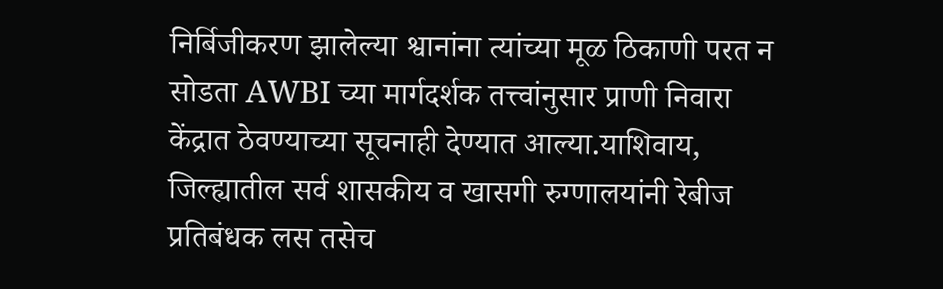निर्बिजीकरण झालेल्या श्वानांना त्यांच्या मूळ ठिकाणी परत न सोडता AWBI च्या मार्गदर्शक तत्त्वांनुसार प्राणी निवारा केंद्रात ठेवण्याच्या सूचनाही देण्यात आल्या.याशिवाय, जिल्ह्यातील सर्व शासकीय व खासगी रुग्णालयांनी रेबीज प्रतिबंधक लस तसेच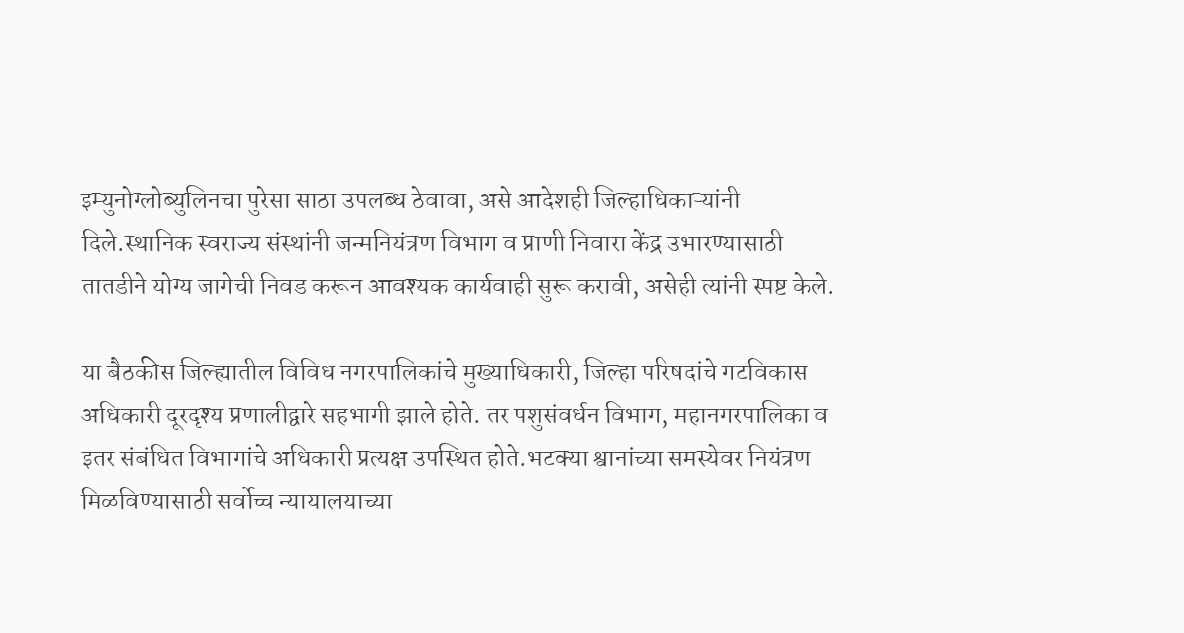इम्युनोग्लोब्युलिनचा पुरेसा साठा उपलब्ध ठेवावा, असे आदेशही जिल्हाधिकाऱ्यांनी दिले.स्थानिक स्वराज्य संस्थांनी जन्मनियंत्रण विभाग व प्राणी निवारा केंद्र उभारण्यासाठी तातडीने योग्य जागेची निवड करून आवश्यक कार्यवाही सुरू करावी, असेही त्यांनी स्पष्ट केले.

या बैठकीस जिल्ह्यातील विविध नगरपालिकांचे मुख्याधिकारी, जिल्हा परिषदांचे गटविकास अधिकारी दूरदृश्य प्रणालीद्वारे सहभागी झाले होते. तर पशुसंवर्धन विभाग, महानगरपालिका व इतर संबंधित विभागांचे अधिकारी प्रत्यक्ष उपस्थित होते.भटक्या श्वानांच्या समस्येवर नियंत्रण मिळविण्यासाठी सर्वोच्च न्यायालयाच्या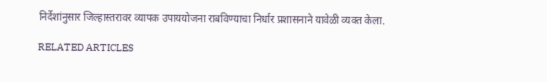निर्देशांनुसार जिल्हास्तरावर व्यापक उपाययोजना राबविण्याचा निर्धार प्रशासनाने यावेळी व्यक्त केला.

RELATED ARTICLES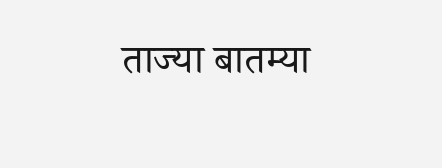ताज्या बातम्या